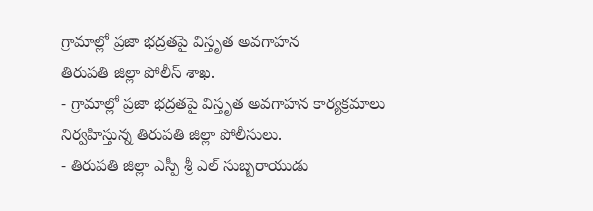గ్రామాల్లో ప్రజా భద్రతపై విస్తృత అవగాహన
తిరుపతి జిల్లా పోలీస్ శాఖ.
- గ్రామాల్లో ప్రజా భద్రతపై విస్తృత అవగాహన కార్యక్రమాలు నిర్వహిస్తున్న తిరుపతి జిల్లా పోలీసులు.
- తిరుపతి జిల్లా ఎస్పీ శ్రీ ఎల్ సుబ్బరాయుడు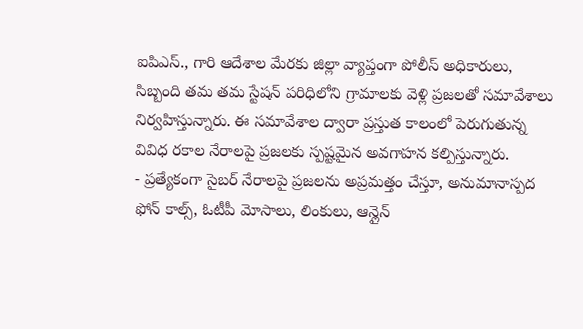ఐపిఎస్., గారి ఆదేశాల మేరకు జిల్లా వ్యాప్తంగా పోలీస్ అధికారులు, సిబ్బంది తమ తమ స్టేషన్ పరిధిలోని గ్రామాలకు వెళ్లి ప్రజలతో సమావేశాలు నిర్వహిస్తున్నారు. ఈ సమావేశాల ద్వారా ప్రస్తుత కాలంలో పెరుగుతున్న వివిధ రకాల నేరాలపై ప్రజలకు స్పష్టమైన అవగాహన కల్పిస్తున్నారు.
- ప్రత్యేకంగా సైబర్ నేరాలపై ప్రజలను అప్రమత్తం చేస్తూ, అనుమానాస్పద ఫోన్ కాల్స్, ఓటీపీ మోసాలు, లింకులు, ఆన్లైన్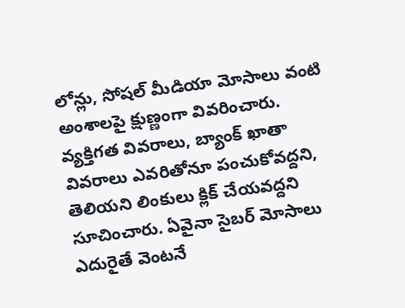లోన్లు, సోషల్ మీడియా మోసాలు వంటి అంశాలపై క్షుణ్ణంగా వివరించారు. వ్యక్తిగత వివరాలు, బ్యాంక్ ఖాతా వివరాలు ఎవరితోనూ పంచుకోవద్దని, తెలియని లింకులు క్లిక్ చేయవద్దని సూచించారు. ఏవైనా సైబర్ మోసాలు ఎదురైతే వెంటనే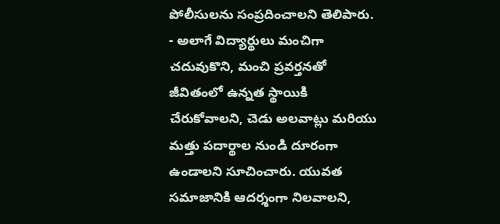పోలీసులను సంప్రదించాలని తెలిపారు.
- అలాగే విద్యార్థులు మంచిగా చదువుకొని, మంచి ప్రవర్తనతో జీవితంలో ఉన్నత స్థాయికి చేరుకోవాలని, చెడు అలవాట్లు మరియు మత్తు పదార్థాల నుండి దూరంగా ఉండాలని సూచించారు. యువత సమాజానికి ఆదర్శంగా నిలవాలని,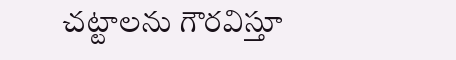చట్టాలను గౌరవిస్తూ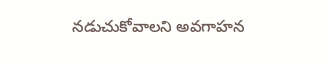నడుచుకోవాలని అవగాహన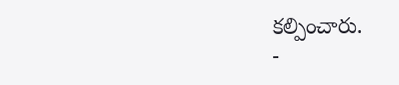కల్పించారు.
-